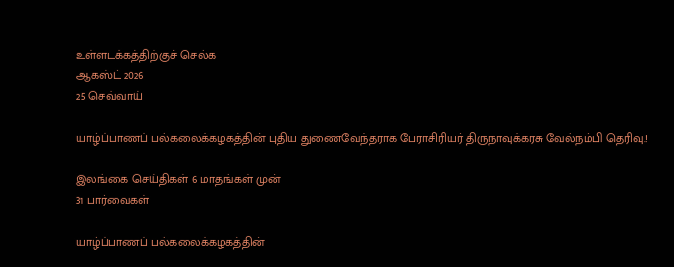உள்ளடக்கத்திற்குச் செல்க
ஆகஸ்ட் 2026
25 செவ்வாய்

யாழ்ப்பாணப் பல்கலைக்கழகத்தின் புதிய துணைவேந்தராக பேராசிரியர் திருநாவுக்கரசு வேல்நம்பி தெரிவு.!

இலங்கை செய்திகள் 6 மாதங்கள் முன்
31 பார்வைகள்

யாழ்ப்பாணப் பல்கலைக்கழகத்தின்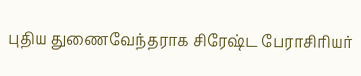புதிய துணைவேந்தராக சிரேஷ்ட பேராசிரியர்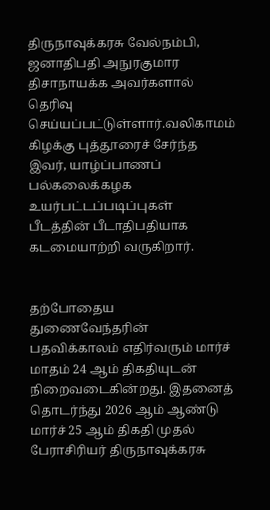திருநாவுக்கரசு வேல்நம்பி, ஜனாதிபதி அநுரகுமார திசாநாயக்க அவர்களால் தெரிவு செய்யப்பட்டுள்ளார்.வலிகாமம் கிழக்கு புத்தூரைச் சேர்ந்த இவர், யாழ்ப்பாணப் பல்கலைக்கழக உயர்பட்டப்படிப்புகள் பீடத்தின் பீடாதிபதியாக கடமையாற்றி வருகிறார்.


தற்போதைய துணைவேந்தரின் பதவிக்காலம் எதிர்வரும் மார்ச் மாதம் 24 ஆம் திகதியுடன் நிறைவடைகின்றது. இதனைத் தொடர்ந்து 2026 ஆம் ஆண்டு மார்ச் 25 ஆம் திகதி முதல் பேராசிரியர் திருநாவுக்கரசு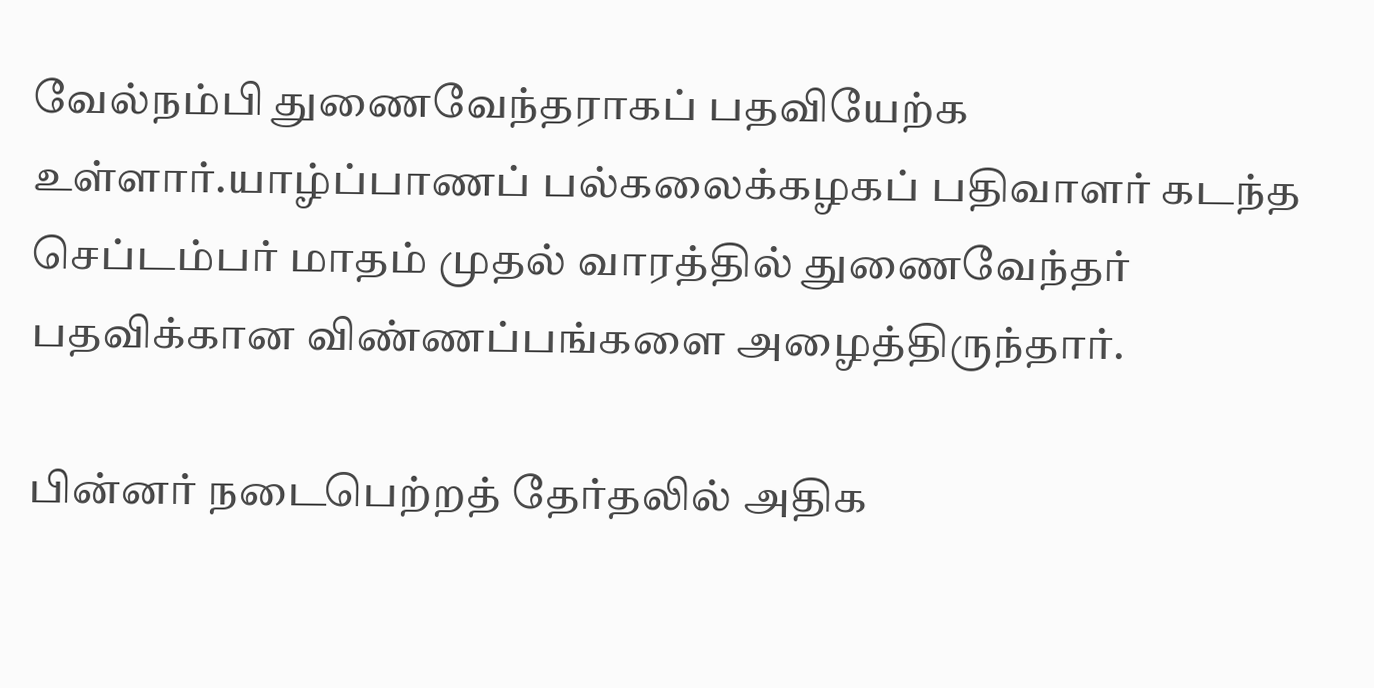வேல்நம்பி துணைவேந்தராகப் பதவியேற்க உள்ளார்.யாழ்ப்பாணப் பல்கலைக்கழகப் பதிவாளர் கடந்த செப்டம்பர் மாதம் முதல் வாரத்தில் துணைவேந்தர் பதவிக்கான விண்ணப்பங்களை அழைத்திருந்தார்.

பின்னர் நடைபெற்றத் தேர்தலில் அதிக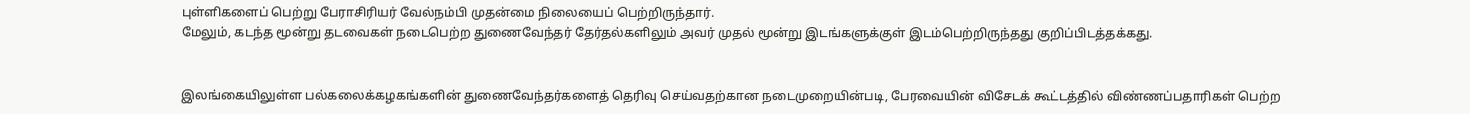புள்ளிகளைப் பெற்று பேராசிரியர் வேல்நம்பி முதன்மை நிலையைப் பெற்றிருந்தார்.
மேலும், கடந்த மூன்று தடவைகள் நடைபெற்ற துணைவேந்தர் தேர்தல்களிலும் அவர் முதல் மூன்று இடங்களுக்குள் இடம்பெற்றிருந்தது குறிப்பிடத்தக்கது.


இலங்கையிலுள்ள பல்கலைக்கழகங்களின் துணைவேந்தர்களைத் தெரிவு செய்வதற்கான நடைமுறையின்படி, பேரவையின் விசேடக் கூட்டத்தில் விண்ணப்பதாரிகள் பெற்ற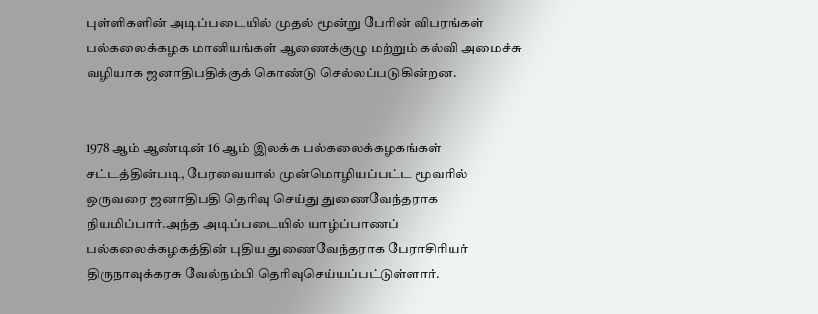புள்ளிகளின் அடிப்படையில் முதல் மூன்று பேரின் விபரங்கள் பல்கலைக்கழக மானியங்கள் ஆணைக்குழு மற்றும் கல்வி அமைச்சு வழியாக ஜனாதிபதிக்குக் கொண்டு செல்லப்படுகின்றன.


1978 ஆம் ஆண்டின் 16 ஆம் இலக்க பல்கலைக்கழகங்கள் சட்டத்தின்படி, பேரவையால் முன்மொழியப்பட்ட மூவரில் ஒருவரை ஜனாதிபதி தெரிவு செய்து துணைவேந்தராக நியமிப்பார்.அந்த அடிப்படையில் யாழ்ப்பாணப் பல்கலைக்கழகத்தின் புதிய துணைவேந்தராக பேராசிரியர் திருநாவுக்கரசு வேல்நம்பி தெரிவுசெய்யப்பட்டுள்ளார்.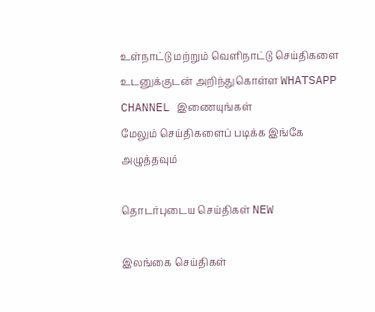உள்நாட்டு மற்றும் வெளிநாட்டு செய்திகளை உடனுக்குடன் அறிந்துகொள்ள WHATSAPP CHANNEL இணையுங்கள்
மேலும் செய்திகளைப் படிக்க இங்கே அழுத்தவும்

தொடர்புடைய செய்திகள் NEW

இலங்கை செய்திகள்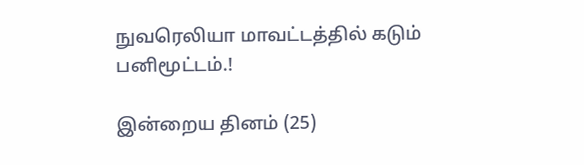நுவரெலியா மாவட்டத்தில் கடும் பனிமூட்டம்.!

இன்றைய தினம் (25)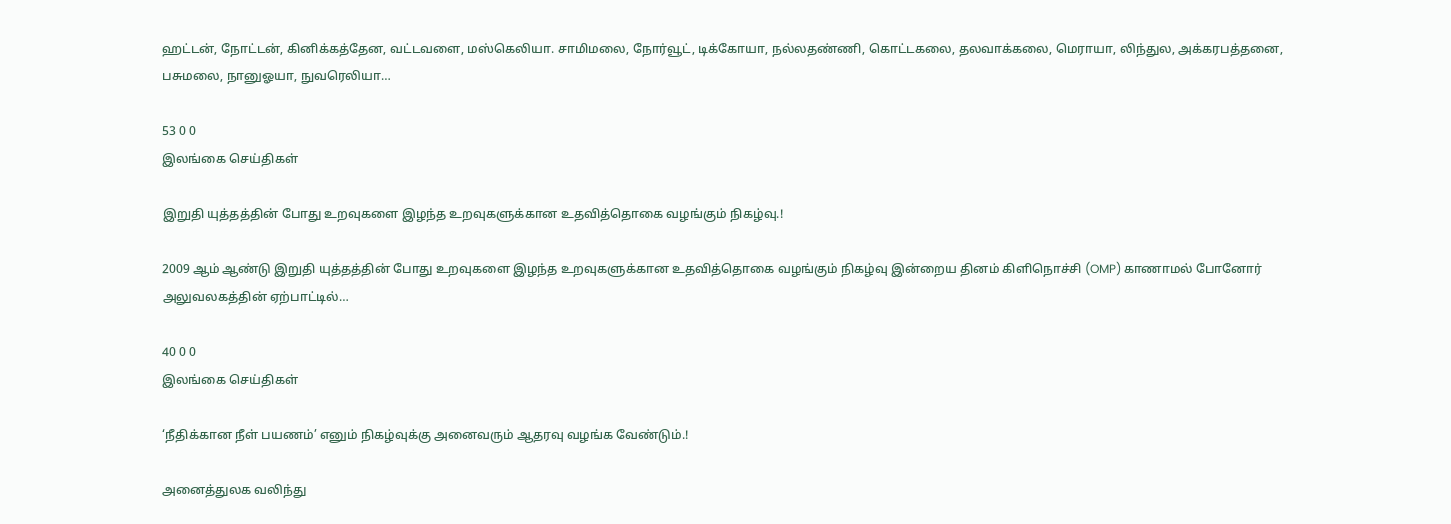ஹட்டன், நோட்டன், கினிக்கத்தேன, வட்டவளை, மஸ்கெலியா. சாமிமலை, நோர்வூட், டிக்கோயா, நல்லதண்ணி, கொட்டகலை, தலவாக்கலை, மெராயா, லிந்துல, அக்கரபத்தனை, பசுமலை, நானுஓயா, நுவரெலியா…

53 0 0
இலங்கை செய்திகள்

இறுதி யுத்தத்தின் போது உறவுகளை இழந்த உறவுகளுக்கான உதவித்தொகை வழங்கும் நிகழ்வு.!

2009 ஆம் ஆண்டு இறுதி யுத்தத்தின் போது உறவுகளை இழந்த உறவுகளுக்கான உதவித்தொகை வழங்கும் நிகழ்வு இன்றைய தினம் கிளிநொச்சி (OMP) காணாமல் போனோர் அலுவலகத்தின் ஏற்பாட்டில்…

40 0 0
இலங்கை செய்திகள்

‘நீதிக்கான நீள் பயணம்’ எனும் நிகழ்வுக்கு அனைவரும் ஆதரவு வழங்க வேண்டும்.!

அனைத்துலக வலிந்து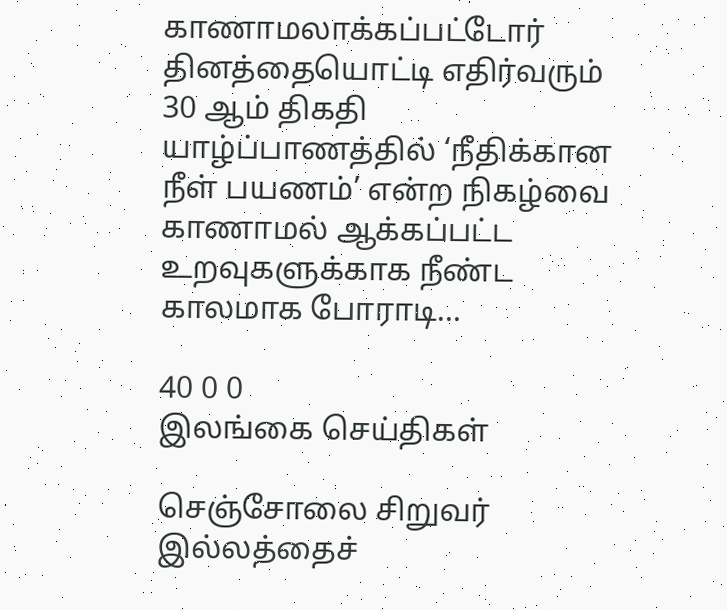காணாமலாக்கப்பட்டோர் தினத்தையொட்டி எதிர்வரும் 30 ஆம் திகதி யாழ்ப்பாணத்தில் ‘நீதிக்கான நீள் பயணம்’ என்ற நிகழ்வை காணாமல் ஆக்கப்பட்ட உறவுகளுக்காக நீண்ட காலமாக போராடி…

40 0 0
இலங்கை செய்திகள்

செஞ்சோலை சிறுவர் இல்லத்தைச்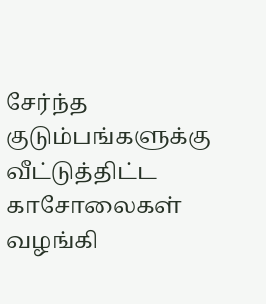சேர்ந்த குடும்பங்களுக்கு வீட்டுத்திட்ட காசோலைகள் வழங்கி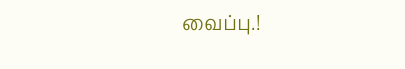வைப்பு.!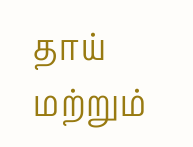தாய் மற்றும்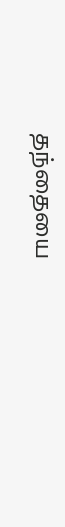தந்தையை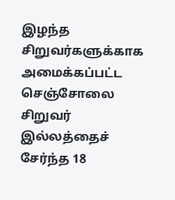இழந்த சிறுவர்களுக்காக அமைக்கப்பட்ட செஞ்சோலை சிறுவர் இல்லத்தைச் சேர்ந்த 18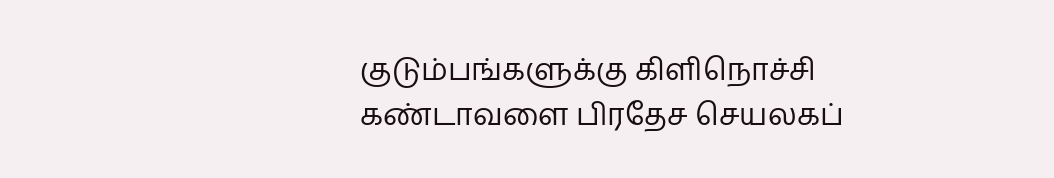குடும்பங்களுக்கு கிளிநொச்சி கண்டாவளை பிரதேச செயலகப்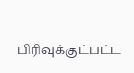பிரிவுக்குட்பட்ட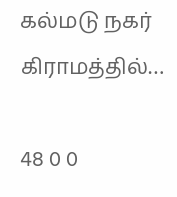கல்மடு நகர் கிராமத்தில்…

48 0 0